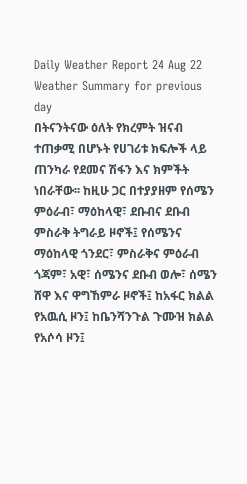Daily Weather Report 24 Aug 22
Weather Summary for previous day
በትናንትናው ዕለት የክረምት ዝናብ ተጠቃሚ በሆኑት የሀገሪቱ ክፍሎች ላይ ጠንካራ የደመና ሽፋን እና ክምችት ነበራቸው፡፡ ከዚሁ ጋር በተያያዘም የሰሜን ምዕራብ፣ ማዕከላዊ፣ ደቡብና ደቡብ ምስራቅ ትግራይ ዞኖች፤ የሰሜንና ማዕከላዊ ጎንደር፣ ምስራቅና ምዕራብ ጎጃም፣ አዊ፣ ሰሜንና ደቡብ ወሎ፣ ሰሜን ሸዋ እና ዋግኸምራ ዞኖች፤ ከአፋር ክልል የአዉሲ ዞን፤ ከቤንሻንጉል ጉሙዝ ክልል የአሶሳ ዞን፤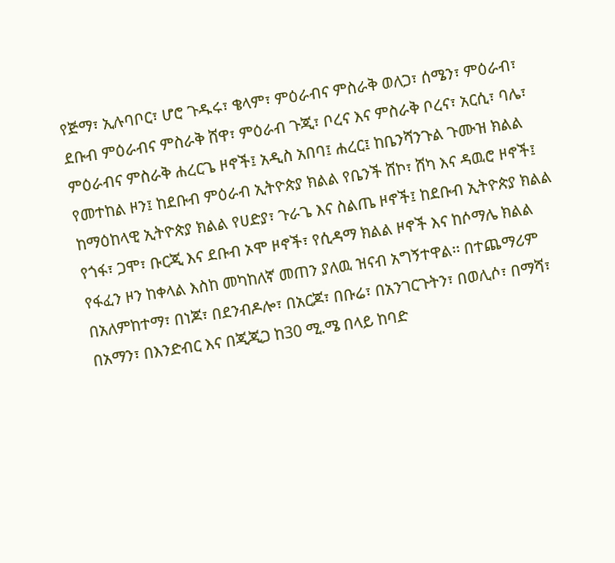የጅማ፣ ኢሉባቦር፣ ሆሮ ጉዱሩ፣ ቄላም፣ ምዕራብና ምስራቅ ወለጋ፣ ሰሜን፣ ምዕራብ፣ ደቡብ ምዕራብና ምስራቅ ሸዋ፣ ምዕራብ ጉጂ፣ ቦረና እና ምስራቅ ቦረና፣ አርሲ፣ ባሌ፣ ምዕራብና ምስራቅ ሐረርጌ ዞኖች፤ አዲስ አበባ፤ ሐረር፤ ከቤንሻንጉል ጉሙዝ ክልል የመተከል ዞን፤ ከደቡብ ምዕራብ ኢትዮጵያ ክልል የቤንች ሸኮ፣ ሸካ እና ዳዉሮ ዞኖች፤ ከማዕከላዊ ኢትዮጵያ ክልል የሀድያ፣ ጉራጌ እና ስልጤ ዞኖች፤ ከደቡብ ኢትዮጵያ ክልል የጎፋ፣ ጋሞ፣ ቡርጂ እና ደቡብ ኦሞ ዞኖች፣ የሲዳማ ክልል ዞኖች እና ከሶማሌ ክልል የፋፈን ዞን ከቀላል እስከ መካከለኛ መጠን ያለዉ ዝናብ አግኝተዋል፡፡ በተጨማሪም በአለምከተማ፣ በነጆ፣ በደንብዶሎ፣ በአርጆ፣ በቡሬ፣ በአንገርጉትን፣ በወሊሶ፣ በማሻ፣ በአማን፣ በእንድብር እና በጂጂጋ ከ30 ሚ.ሜ በላይ ከባድ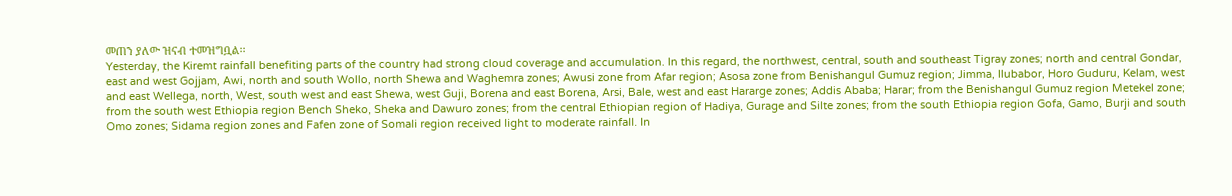መጠን ያለው ዝናብ ተመዝግቧል፡፡
Yesterday, the Kiremt rainfall benefiting parts of the country had strong cloud coverage and accumulation. In this regard, the northwest, central, south and southeast Tigray zones; north and central Gondar, east and west Gojjam, Awi, north and south Wollo, north Shewa and Waghemra zones; Awusi zone from Afar region; Asosa zone from Benishangul Gumuz region; Jimma, Ilubabor, Horo Guduru, Kelam, west and east Wellega, north, West, south west and east Shewa, west Guji, Borena and east Borena, Arsi, Bale, west and east Hararge zones; Addis Ababa; Harar; from the Benishangul Gumuz region Metekel zone; from the south west Ethiopia region Bench Sheko, Sheka and Dawuro zones; from the central Ethiopian region of Hadiya, Gurage and Silte zones; from the south Ethiopia region Gofa, Gamo, Burji and south Omo zones; Sidama region zones and Fafen zone of Somali region received light to moderate rainfall. In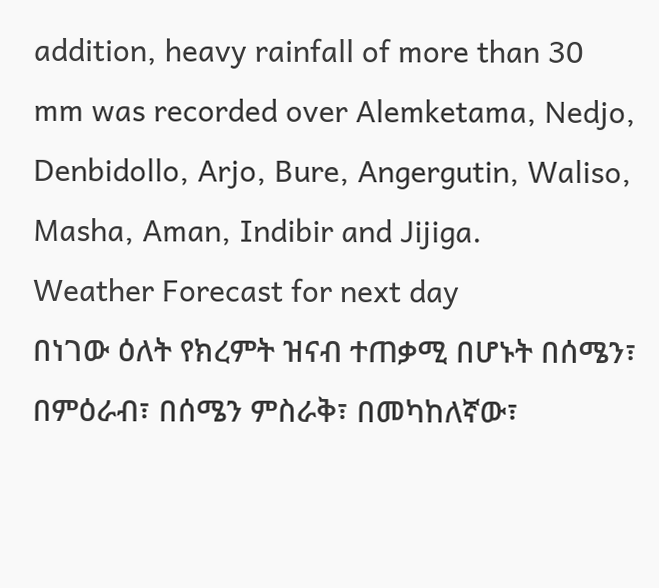addition, heavy rainfall of more than 30 mm was recorded over Alemketama, Nedjo, Denbidollo, Arjo, Bure, Angergutin, Waliso, Masha, Aman, Indibir and Jijiga.
Weather Forecast for next day
በነገው ዕለት የክረምት ዝናብ ተጠቃሚ በሆኑት በሰሜን፣ በምዕራብ፣ በሰሜን ምስራቅ፣ በመካከለኛው፣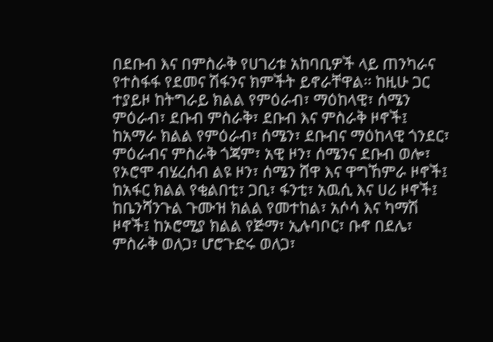በደቡብ እና በምስራቅ የሀገሪቱ አከባቢዎች ላይ ጠንካራና የተስፋፋ የደመና ሽፋንና ክምችት ይኖራቸዋል፡፡ ከዚሁ ጋር ተያይዞ ከትግራይ ክልል የምዕራብ፣ ማዕከላዊ፣ ሰሜን ምዕራብ፣ ደቡብ ምስራቅ፣ ደቡብ እና ምስራቅ ዞኖች፤ ከአማራ ክልል የምዕራብ፣ ሰሜን፣ ደቡብና ማዕከላዊ ጎንደር፣ ምዕራብና ምስራቅ ጎጃም፣ አዊ ዞን፣ ሰሜንና ደቡብ ወሎ፣ የኦሮሞ ብሄረሰብ ልዩ ዞን፣ ሰሜን ሸዋ እና ዋግኸምራ ዞኖች፤ ከአፋር ክልል የቂልበቲ፣ ጋቢ፣ ፋንቲ፣ አዉሲ እና ሀሪ ዞኖች፤ ከቤንሻንጉል ጉሙዝ ክልል የመተከል፣ አሶሳ እና ካማሽ ዞኖች፤ ከኦሮሚያ ክልል የጅማ፣ ኢሉባቦር፣ ቡኖ በደሌ፣ ምስራቅ ወለጋ፣ ሆሮጉድሩ ወለጋ፣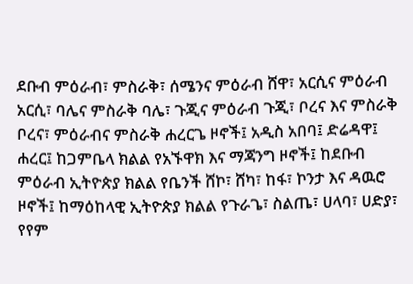ደቡብ ምዕራብ፣ ምስራቅ፣ ሰሜንና ምዕራብ ሸዋ፣ አርሲና ምዕራብ አርሲ፣ ባሌና ምስራቅ ባሌ፣ ጉጂና ምዕራብ ጉጂ፣ ቦረና እና ምስራቅ ቦረና፣ ምዕራብና ምስራቅ ሐረርጌ ዞኖች፤ አዲስ አበባ፤ ድሬዳዋ፤ ሐረር፤ ከጋምቤላ ክልል የአኙዋክ እና ማጃንግ ዞኖች፤ ከደቡብ ምዕራብ ኢትዮጵያ ክልል የቤንች ሸኮ፣ ሸካ፣ ከፋ፣ ኮንታ እና ዳዉሮ ዞኖች፤ ከማዕከላዊ ኢትዮጵያ ክልል የጉራጌ፣ ስልጤ፣ ሀላባ፣ ሀድያ፣ የየም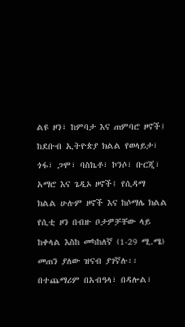ልዩ ዞን፣ ከምባታ እና ጠምባሮ ዞኖች፤ ከደቡብ ኢትዮጵያ ክልል የወላይታ፣ ጎፋ፣ ጋሞ፣ ባስኬቶ፣ ኮንሶ፣ ቡርጂ፣ አማሮ እና ጌዲኦ ዞኖች፤ የሲዳማ ክልል ሁሉም ዞኖች እና ከሶማሌ ክልል የሲቲ ዞን በብዙ ቦታዎቻቸው ላይ ከቀላል እስከ መካከለኛ (1-29 ሚ.ሜ) መጠን ያለው ዝናብ ያገኛሉ፡፡ በተጨማሪም በአብዓላ፣ በዳሎል፣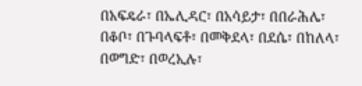በአፍዴራ፣ በኤሊዳር፣ በአሳይታ፣ በበራሕሌ፣ በቆቦ፣ በጉባላፍቶ፣ በመቅደላ፣ በደሴ፣ በከለላ፣ በወግድ፣ በወረኢሉ፣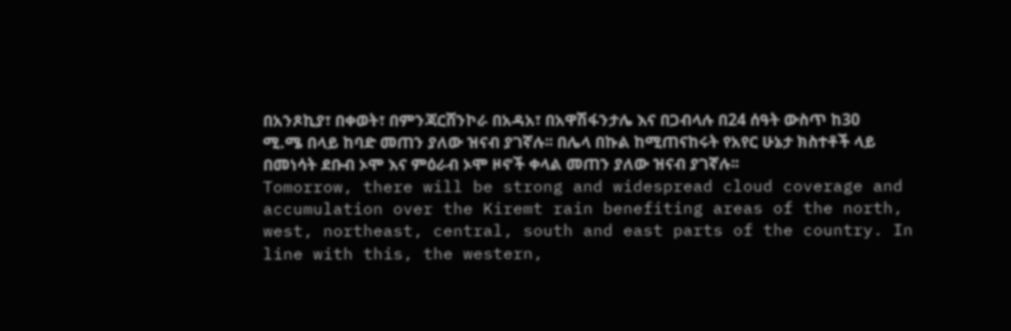በአንጾኪያ፣ በቀወት፣ በምንጃርሸንኮራ በአዳአ፣ በአዋሽፋንታሌ እና በጋብላሉ በ24 ሰዓት ውስጥ ከ30 ሚ.ሜ በላይ ከባድ መጠን ያለው ዝናብ ያገኛሉ፡፡ በሌላ በኩል ከሚጠናከሩት የአየር ሁኔታ ክስተቶች ላይ በመነሳት ደቡብ ኦሞ እና ምዕራብ ኦሞ ዞኖች ቀላል መጠን ያለው ዝናብ ያገኛሉ፡፡
Tomorrow, there will be strong and widespread cloud coverage and accumulation over the Kiremt rain benefiting areas of the north, west, northeast, central, south and east parts of the country. In line with this, the western,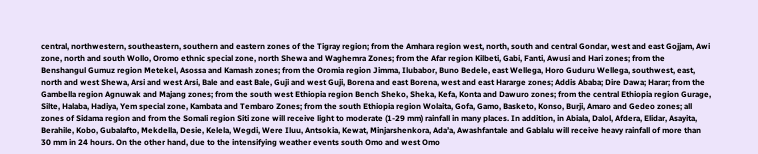central, northwestern, southeastern, southern and eastern zones of the Tigray region; from the Amhara region west, north, south and central Gondar, west and east Gojjam, Awi zone, north and south Wollo, Oromo ethnic special zone, north Shewa and Waghemra Zones; from the Afar region Kilbeti, Gabi, Fanti, Awusi and Hari zones; from the Benshangul Gumuz region Metekel, Asossa and Kamash zones; from the Oromia region Jimma, Ilubabor, Buno Bedele, east Wellega, Horo Guduru Wellega, southwest, east, north and west Shewa, Arsi and west Arsi, Bale and east Bale, Guji and west Guji, Borena and east Borena, west and east Hararge zones; Addis Ababa; Dire Dawa; Harar; from the Gambella region Agnuwak and Majang zones; from the south west Ethiopia region Bench Sheko, Sheka, Kefa, Konta and Dawuro zones; from the central Ethiopia region Gurage, Silte, Halaba, Hadiya, Yem special zone, Kambata and Tembaro Zones; from the south Ethiopia region Wolaita, Gofa, Gamo, Basketo, Konso, Burji, Amaro and Gedeo zones; all zones of Sidama region and from the Somali region Siti zone will receive light to moderate (1-29 mm) rainfall in many places. In addition, in Abiala, Dalol, Afdera, Elidar, Asayita, Berahile, Kobo, Gubalafto, Mekdella, Desie, Kelela, Wegdi, Were Iluu, Antsokia, Kewat, Minjarshenkora, Ada’a, Awashfantale and Gablalu will receive heavy rainfall of more than 30 mm in 24 hours. On the other hand, due to the intensifying weather events south Omo and west Omo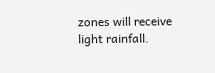zones will receive light rainfall.